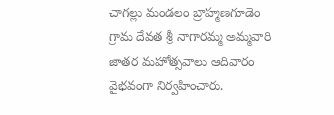చాగల్లు మండలం బ్రాహ్మణగూడెం గ్రామ దేవత శ్రీ నాగారమ్మ అమ్మవారి జాతర మహోత్సవాలు ఆదివారం వైభవంగా నిర్వహించారు.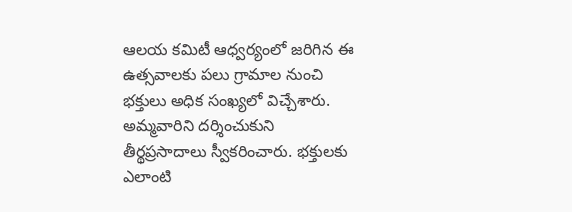ఆలయ కమిటీ ఆధ్వర్యంలో జరిగిన ఈ ఉత్సవాలకు పలు గ్రామాల నుంచి భక్తులు అధిక సంఖ్యలో విచ్చేశారు. అమ్మవారిని దర్శించుకుని తీర్థప్రసాదాలు స్వీకరించారు. భక్తులకు ఎలాంటి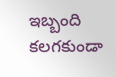ఇబ్బంది కలగకుండా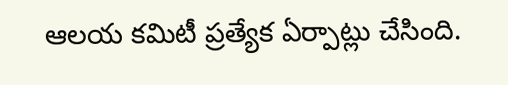ఆలయ కమిటీ ప్రత్యేక ఏర్పాట్లు చేసింది.